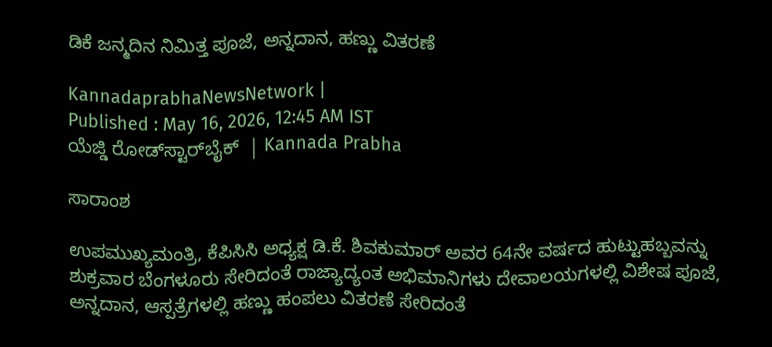ಡಿಕೆ ಜನ್ಮದಿನ ನಿಮಿತ್ತ ಪೂಜೆ, ಅನ್ನದಾನ, ಹಣ್ಣು ವಿತರಣೆ

KannadaprabhaNewsNetwork |
Published : May 16, 2026, 12:45 AM IST
ಯೆಜ್ಡಿ ರೋಡ್‌ಸ್ಟಾರ್‌ಬೈಕ್‌  | Kannada Prabha

ಸಾರಾಂಶ

ಉಪಮುಖ್ಯಮಂತ್ರಿ, ಕೆಪಿಸಿಸಿ ಅಧ್ಯಕ್ಷ ಡಿ.ಕೆ. ಶಿವಕುಮಾರ್‌ ಅವರ 64ನೇ ವರ್ಷದ ಹುಟ್ಟುಹಬ್ಬವನ್ನು ಶುಕ್ರವಾರ ಬೆಂಗಳೂರು ಸೇರಿದಂತೆ ರಾಜ್ಯಾದ್ಯಂತ ಅಭಿಮಾನಿಗಳು ದೇವಾಲಯಗಳಲ್ಲಿ ವಿಶೇಷ ಪೂಜೆ, ಅನ್ನದಾನ, ಆಸ್ಪತ್ರೆಗಳಲ್ಲಿ ಹಣ್ಣು ಹಂಪಲು ವಿತರಣೆ ಸೇರಿದಂತೆ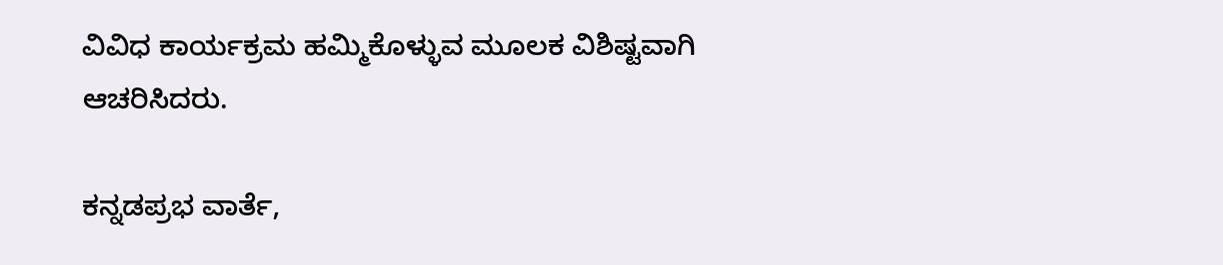ವಿವಿಧ ಕಾರ್ಯಕ್ರಮ ಹಮ್ಮಿಕೊಳ್ಳುವ ಮೂಲಕ ವಿಶಿಷ್ಟವಾಗಿ ಆಚರಿಸಿದರು.

ಕನ್ನಡಪ್ರಭ ವಾರ್ತೆ,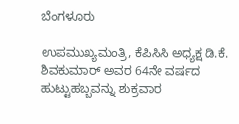ಬೆಂಗಳೂರು

ಉಪಮುಖ್ಯಮಂತ್ರಿ, ಕೆಪಿಸಿಸಿ ಅಧ್ಯಕ್ಷ ಡಿ.ಕೆ. ಶಿವಕುಮಾರ್‌ ಅವರ 64ನೇ ವರ್ಷದ ಹುಟ್ಟುಹಬ್ಬವನ್ನು ಶುಕ್ರವಾರ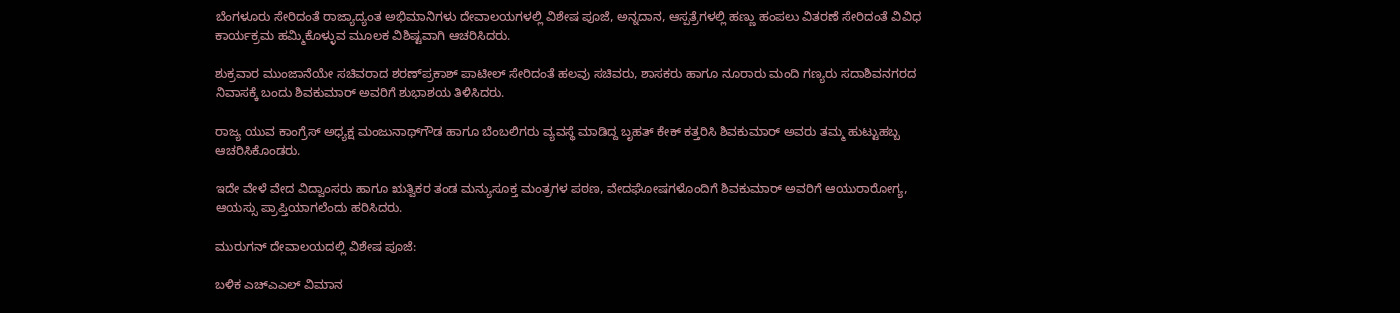ಬೆಂಗಳೂರು ಸೇರಿದಂತೆ ರಾಜ್ಯಾದ್ಯಂತ ಅಭಿಮಾನಿಗಳು ದೇವಾಲಯಗಳಲ್ಲಿ ವಿಶೇಷ ಪೂಜೆ, ಅನ್ನದಾನ, ಆಸ್ಪತ್ರೆಗಳಲ್ಲಿ ಹಣ್ಣು ಹಂಪಲು ವಿತರಣೆ ಸೇರಿದಂತೆ ವಿವಿಧ ಕಾರ್ಯಕ್ರಮ ಹಮ್ಮಿಕೊಳ್ಳುವ ಮೂಲಕ ವಿಶಿಷ್ಟವಾಗಿ ಆಚರಿಸಿದರು.

ಶುಕ್ರವಾರ ಮುಂಜಾನೆಯೇ ಸಚಿವರಾದ ಶರಣ್‌ಪ್ರಕಾಶ್ ಪಾಟೀಲ್ ಸೇರಿದಂತೆ ಹಲವು ಸಚಿವರು, ಶಾಸಕರು ಹಾಗೂ ನೂರಾರು ಮಂದಿ ಗಣ್ಯರು ಸದಾಶಿವನಗರದ ನಿವಾಸಕ್ಕೆ ಬಂದು ಶಿವಕುಮಾರ್‌ ಅವರಿಗೆ ಶುಭಾಶಯ ತಿಳಿಸಿದರು.

ರಾಜ್ಯ ಯುವ ಕಾಂಗ್ರೆಸ್‌‍ ಅಧ್ಯಕ್ಷ ಮಂಜುನಾಥ್‌ಗೌಡ ಹಾಗೂ ಬೆಂಬಲಿಗರು ವ್ಯವಸ್ಥೆ ಮಾಡಿದ್ದ ಬೃಹತ್‌ ಕೇಕ್‌ ಕತ್ತರಿಸಿ ಶಿವಕುಮಾರ್‌ ಅವರು ತಮ್ಮ ಹುಟ್ಟುಹಬ್ಬ ಆಚರಿಸಿಕೊಂಡರು.

ಇದೇ ವೇಳೆ ವೇದ ವಿದ್ವಾಂಸರು ಹಾಗೂ ಋತ್ವಿಕರ ತಂಡ ಮನ್ಯುಸೂಕ್ತ ಮಂತ್ರಗಳ ಪಠಣ, ವೇದಘೋಷಗಳೊಂದಿಗೆ ಶಿವಕುಮಾರ್‌ ಅವರಿಗೆ ಆಯುರಾರೋಗ್ಯ, ಆಯಸ್ಸು ಪ್ರಾಪ್ತಿಯಾಗಲೆಂದು ಹರಿಸಿದರು.

ಮುರುಗನ್‌ ದೇವಾಲಯದಲ್ಲಿ ವಿಶೇಷ ಪೂಜೆ:

ಬಳಿಕ ಎಚ್‌ಎಎಲ್‌ ವಿಮಾನ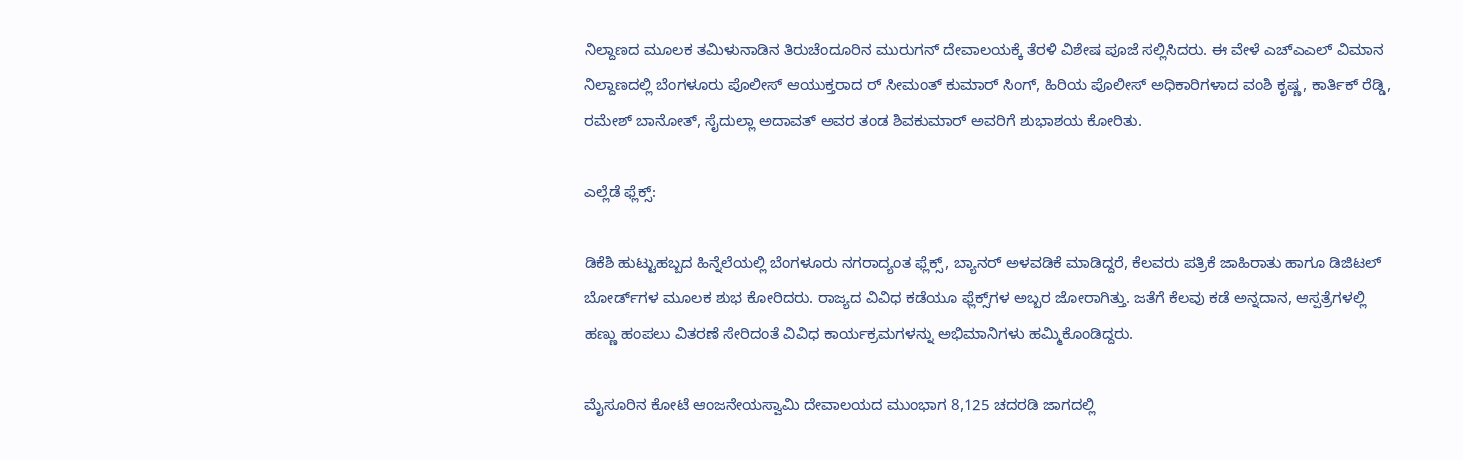ನಿಲ್ದಾಣದ ಮೂಲಕ ತಮಿಳುನಾಡಿನ ತಿರುಚೆಂದೂರಿನ ಮುರುಗನ್‌ ದೇವಾಲಯಕ್ಕೆ ತೆರಳಿ ವಿಶೇಷ ಪೂಜೆ ಸಲ್ಲಿಸಿದರು. ಈ ವೇಳೆ ಎಚ್‌ಎಎಲ್‌ ವಿಮಾನ ನಿಲ್ದಾಣದಲ್ಲಿ ಬೆಂಗಳೂರು ಪೊಲೀಸ್ ಆಯುಕ್ತರಾದ ರ್ ಸೀಮಂತ್ ಕುಮಾರ್ ಸಿಂಗ್, ಹಿರಿಯ ಪೊಲೀಸ್ ಅಧಿಕಾರಿಗಳಾದ ವಂಶಿ ಕೃಷ್ಣ, ಕಾರ್ತಿಕ್ ರೆಡ್ಡಿ, ರಮೇಶ್ ಬಾನೋತ್‌, ಸೈದುಲ್ಲಾ ಅದಾವತ್ ಅವರ ತಂಡ ಶಿವಕುಮಾರ್‌ ಅವರಿಗೆ ಶುಭಾಶಯ ಕೋರಿತು.

ಎಲ್ಲೆಡೆ ಫ್ಲೆಕ್ಸ್‌:

ಡಿಕೆಶಿ ಹುಟ್ಟುಹಬ್ಬದ ಹಿನ್ನೆಲೆಯಲ್ಲಿ ಬೆಂಗಳೂರು ನಗರಾದ್ಯಂತ ಫ್ಲೆಕ್ಸ್‌, ಬ್ಯಾನರ್‌ ಅಳವಡಿಕೆ ಮಾಡಿದ್ದರೆ, ಕೆಲವರು ಪತ್ರಿಕೆ ಜಾಹಿರಾತು ಹಾಗೂ ಡಿಜಿಟಲ್‌ ಬೋರ್ಡ್‌ಗಳ ಮೂಲಕ ಶುಭ ಕೋರಿದರು. ರಾಜ್ಯದ ವಿವಿಧ ಕಡೆಯೂ ಫ್ಲೆಕ್ಸ್‌ಗಳ ಅಬ್ಬರ ಜೋರಾಗಿತ್ತು. ಜತೆಗೆ ಕೆಲವು ಕಡೆ ಅನ್ನದಾನ, ಆಸ್ಪತ್ರೆಗಳಲ್ಲಿ ಹಣ್ಣು ಹಂಪಲು ವಿತರಣೆ ಸೇರಿದಂತೆ ವಿವಿಧ ಕಾರ್ಯಕ್ರಮಗಳನ್ನು ಅಭಿಮಾನಿಗಳು ಹಮ್ಮಿಕೊಂಡಿದ್ದರು.

ಮೈಸೂರಿನ ಕೋಟೆ ಆಂಜನೇಯಸ್ವಾಮಿ ದೇವಾಲಯದ ಮುಂಭಾಗ 8,125 ಚದರಡಿ ಜಾಗದಲ್ಲಿ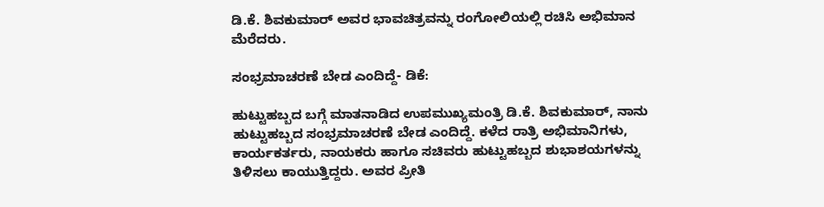ಡಿ.ಕೆ. ಶಿವಕುಮಾರ್‌ ಅವರ ಭಾವಚಿತ್ರವನ್ನು ರಂಗೋಲಿಯಲ್ಲಿ ರಚಿಸಿ ಅಭಿಮಾನ ಮೆರೆದರು.

ಸಂಭ್ರಮಾಚರಣೆ ಬೇಡ ಎಂದಿದ್ದೆ- ಡಿಕೆ:

ಹುಟ್ಟುಹಬ್ಬದ ಬಗ್ಗೆ ಮಾತನಾಡಿದ ಉಪಮುಖ್ಯಮಂತ್ರಿ ಡಿ.ಕೆ. ಶಿವಕುಮಾರ್‌, ನಾನು ಹುಟ್ಟುಹಬ್ಬದ ಸಂಭ್ರಮಾಚರಣೆ ಬೇಡ ಎಂದಿದ್ದೆ. ಕಳೆದ ರಾತ್ರಿ ಅಭಿಮಾನಿಗಳು, ಕಾರ್ಯಕರ್ತರು, ನಾಯಕರು ಹಾಗೂ ಸಚಿವರು ಹುಟ್ಟುಹಬ್ಬದ ಶುಭಾಶಯಗಳನ್ನು ತಿಳಿಸಲು ಕಾಯುತ್ತಿದ್ದರು. ಅವರ ಪ್ರೀತಿ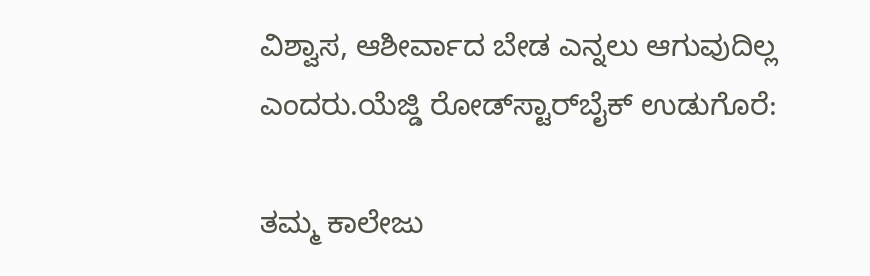ವಿಶ್ವಾಸ, ಆಶೀರ್ವಾದ ಬೇಡ ಎನ್ನಲು ಆಗುವುದಿಲ್ಲ ಎಂದರು.ಯೆಜ್ಡಿ ರೋಡ್‌ಸ್ಟಾರ್‌ಬೈಕ್‌ ಉಡುಗೊರೆ:

ತಮ್ಮ ಕಾಲೇಜು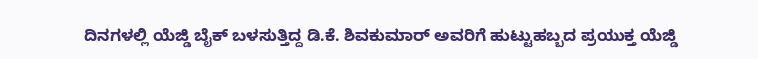ದಿನಗಳಲ್ಲಿ ಯೆಜ್ಡಿ ಬೈಕ್‌ ಬಳಸುತ್ತಿದ್ದ ಡಿ.ಕೆ. ಶಿವಕುಮಾರ್‌ ಅವರಿಗೆ ಹುಟ್ಟುಹಬ್ಬದ ಪ್ರಯುಕ್ತ ಯೆಜ್ಡಿ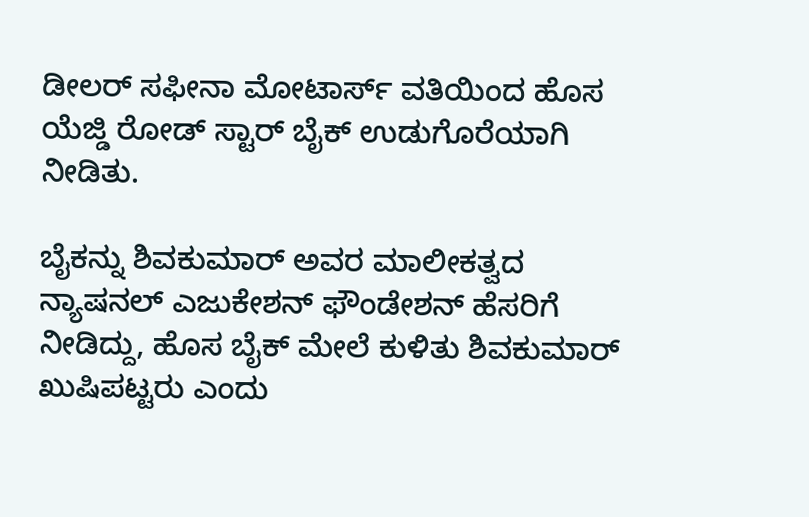ಡೀಲರ್ ಸಫೀನಾ ಮೋಟಾರ್ಸ್ ವತಿಯಿಂದ ಹೊಸ ಯೆಜ್ಡಿ ರೋಡ್ ಸ್ಟಾರ್ ಬೈಕ್ ಉಡುಗೊರೆಯಾಗಿ ನೀಡಿತು.

ಬೈಕನ್ನು ಶಿವಕುಮಾರ್‌ ಅವರ ಮಾಲೀಕತ್ವದ ನ್ಯಾಷನಲ್ ಎಜುಕೇಶನ್ ಫೌಂಡೇಶನ್ ಹೆಸರಿಗೆ ನೀಡಿದ್ದು, ಹೊಸ ಬೈಕ್‌ ಮೇಲೆ ಕುಳಿತು ಶಿವಕುಮಾರ್‌ ಖುಷಿಪಟ್ಟರು ಎಂದು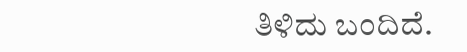ತಿಳಿದು ಬಂದಿದೆ.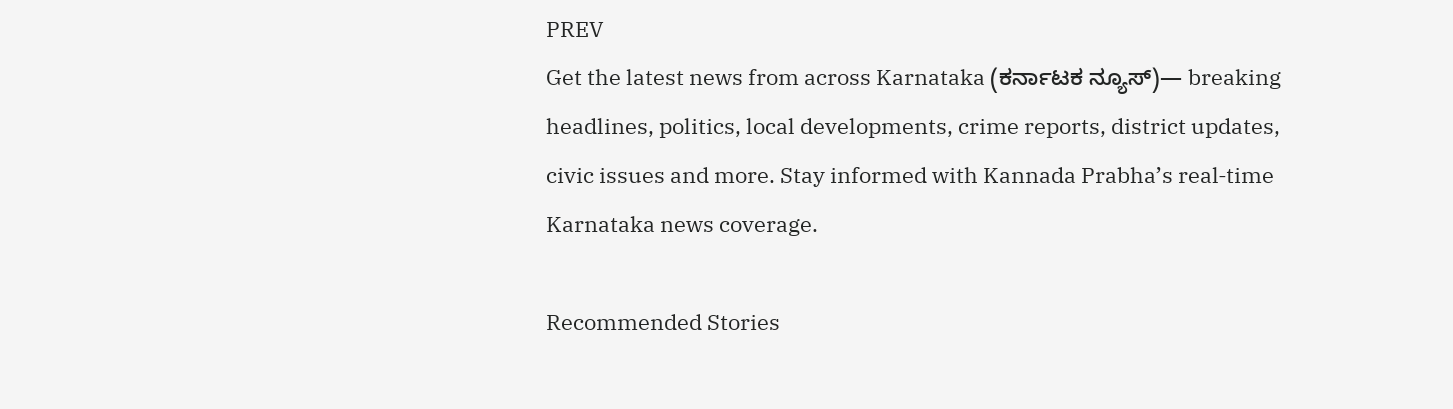PREV
Get the latest news from across Karnataka (ಕರ್ನಾಟಕ ನ್ಯೂಸ್)— breaking headlines, politics, local developments, crime reports, district updates, civic issues and more. Stay informed with Kannada Prabha’s real‑time Karnataka news coverage.

Recommended Stories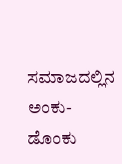ಸಮಾಜದಲ್ಲಿನ ಅಂಕು-ಡೊಂಕು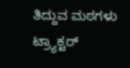ತಿದ್ದುವ ಮಠಗಳು
ಟ್ರ್ಯಾಕ್ಟರ್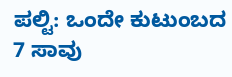ಪಲ್ಟಿ: ಒಂದೇ ಕುಟುಂಬದ 7 ಸಾವು